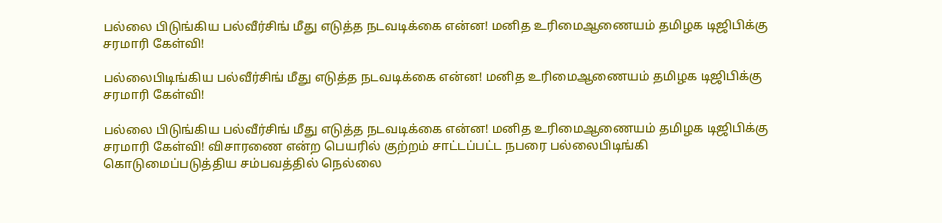பல்லை பிடுங்கிய பல்வீர்சிங் மீது எடுத்த நடவடிக்கை என்ன! மனித உரிமைஆணையம் தமிழக டிஜிபிக்கு சரமாரி கேள்வி!

பல்லைபிடிங்கிய பல்வீர்சிங் மீது எடுத்த நடவடிக்கை என்ன! மனித உரிமைஆணையம் தமிழக டிஜிபிக்கு சரமாரி கேள்வி!

பல்லை பிடுங்கிய பல்வீர்சிங் மீது எடுத்த நடவடிக்கை என்ன! மனித உரிமைஆணையம் தமிழக டிஜிபிக்கு சரமாரி கேள்வி! விசாரணை என்ற பெயரில் குற்றம் சாட்டப்பட்ட நபரை பல்லைபிடிங்கி கொடுமைப்படுத்திய சம்பவத்தில் நெல்லை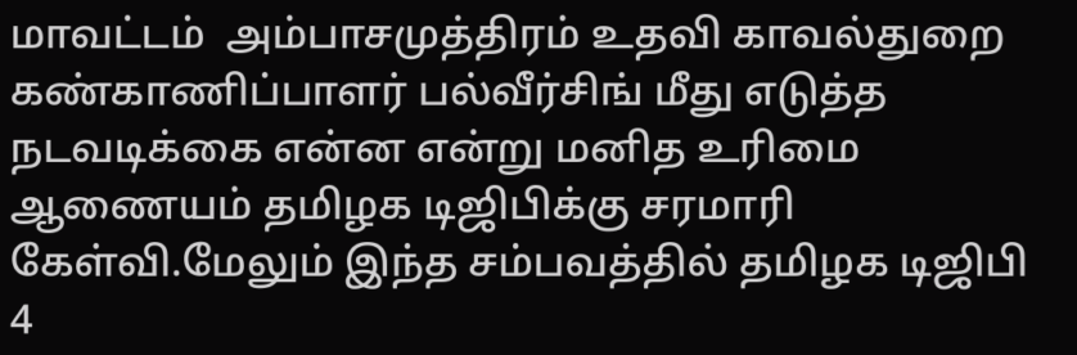மாவட்டம்  அம்பாசமுத்திரம் உதவி காவல்துறை கண்காணிப்பாளர் பல்வீர்சிங் மீது எடுத்த நடவடிக்கை என்ன என்று மனித உரிமை ஆணையம் தமிழக டிஜிபிக்கு சரமாரி கேள்வி.மேலும் இந்த சம்பவத்தில் தமிழக டிஜிபி 4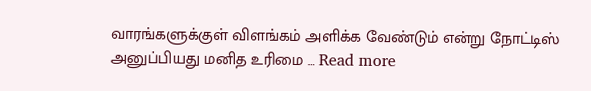வாரங்களுக்குள் விளங்கம் அளிக்க வேண்டும் என்று நோட்டிஸ் அனுப்பியது மனித உரிமை … Read more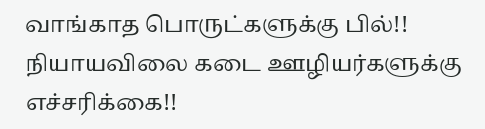வாங்காத பொருட்களுக்கு பில்!! நியாயவிலை கடை ஊழியர்களுக்கு எச்சரிக்கை!!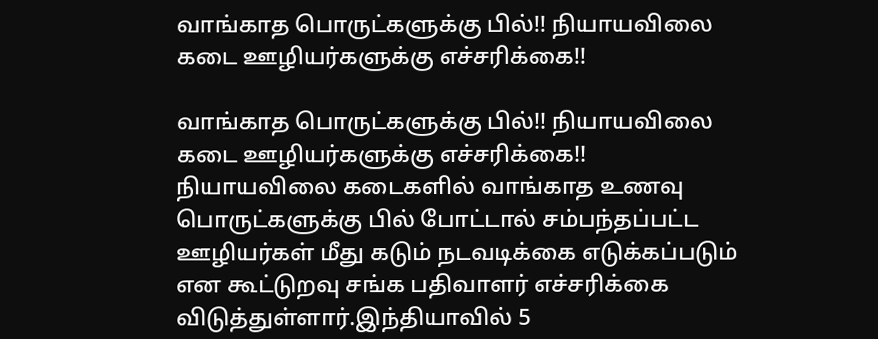வாங்காத பொருட்களுக்கு பில்!! நியாயவிலை கடை ஊழியர்களுக்கு எச்சரிக்கை!!

வாங்காத பொருட்களுக்கு பில்!! நியாயவிலை கடை ஊழியர்களுக்கு எச்சரிக்கை!! நியாயவிலை கடைகளில் வாங்காத உணவு பொருட்களுக்கு பில் போட்டால் சம்பந்தப்பட்ட ஊழியர்கள் மீது கடும் நடவடிக்கை எடுக்கப்படும் என கூட்டுறவு சங்க பதிவாளர் எச்சரிக்கை விடுத்துள்ளார்.இந்தியாவில் 5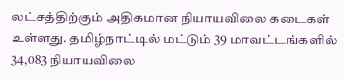லட்சத்திற்கும் அதிகமான நியாயவிலை கடைகள் உள்ளது. தமிழ்நாட்டில் மட்டும் 39 மாவட்டங்களில் 34,083 நியாயவிலை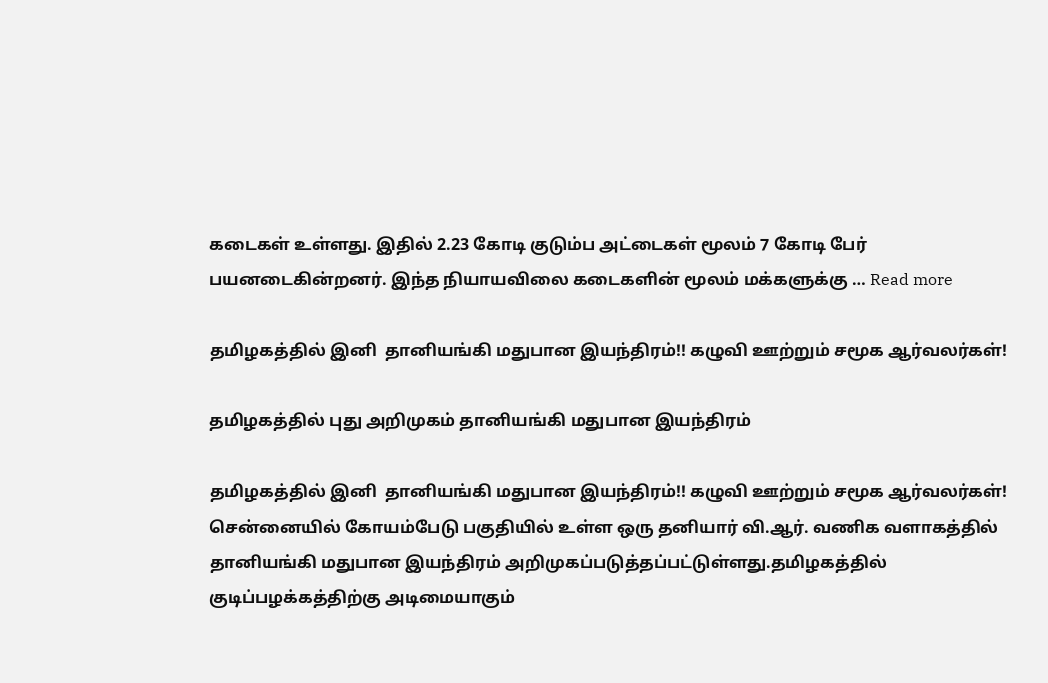கடைகள் உள்ளது. இதில் 2.23 கோடி குடும்ப அட்டைகள் மூலம் 7 கோடி பேர் பயனடைகின்றனர். இந்த நியாயவிலை கடைகளின் மூலம் மக்களுக்கு … Read more

தமிழகத்தில் இனி  தானியங்கி மதுபான இயந்திரம்!! கழுவி ஊற்றும் சமூக ஆர்வலர்கள்!

தமிழகத்தில் புது அறிமுகம் தானியங்கி மதுபான இயந்திரம்

தமிழகத்தில் இனி  தானியங்கி மதுபான இயந்திரம்!! கழுவி ஊற்றும் சமூக ஆர்வலர்கள்! சென்னையில் கோயம்பேடு பகுதியில் உள்ள ஒரு தனியார் வி.ஆர். வணிக வளாகத்தில் தானியங்கி மதுபான இயந்திரம் அறிமுகப்படுத்தப்பட்டுள்ளது.தமிழகத்தில் குடிப்பழக்கத்திற்கு அடிமையாகும்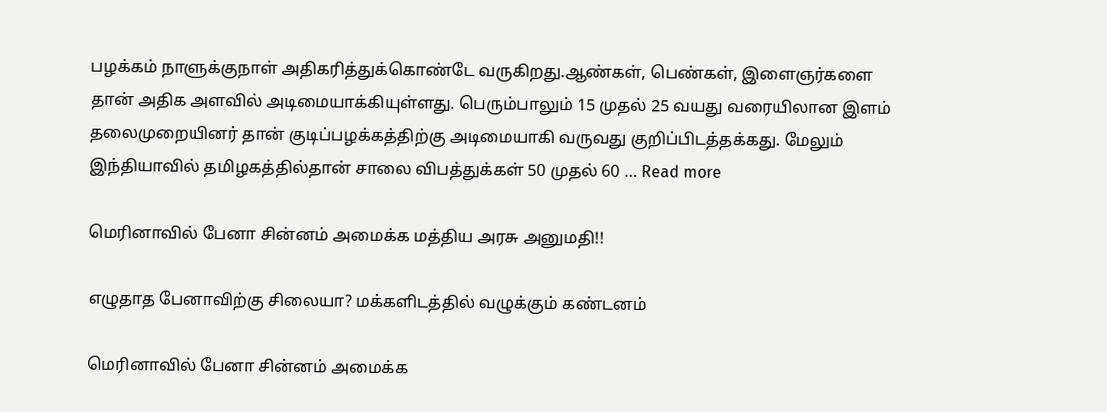பழக்கம் நாளுக்குநாள் அதிகரித்துக்கொண்டே வருகிறது.ஆண்கள், பெண்கள், இளைஞர்களை  தான் அதிக அளவில் அடிமையாக்கியுள்ளது. பெரும்பாலும் 15 முதல் 25 வயது வரையிலான இளம் தலைமுறையினர் தான் குடிப்பழக்கத்திற்கு அடிமையாகி வருவது குறிப்பிடத்தக்கது. மேலும் இந்தியாவில் தமிழகத்தில்தான் சாலை விபத்துக்கள் 50 முதல் 60 … Read more

மெரினாவில் பேனா சின்னம் அமைக்க மத்திய அரசு அனுமதி!!

எழுதாத பேனாவிற்கு சிலையா? மக்களிடத்தில் வழுக்கும் கண்டனம்

மெரினாவில் பேனா சின்னம் அமைக்க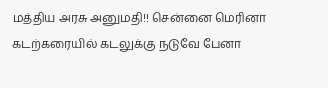மத்திய அரசு அனுமதி!! சென்னை மெரினா கடற்கரையில் கடலுக்கு நடுவே பேனா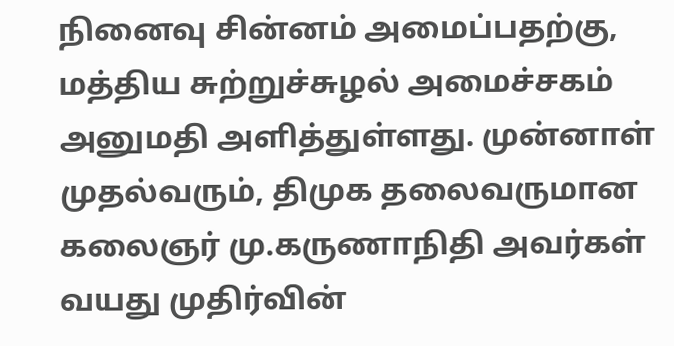நினைவு சின்னம் அமைப்பதற்கு, மத்திய சுற்றுச்சுழல் அமைச்சகம் அனுமதி அளித்துள்ளது. முன்னாள் முதல்வரும், திமுக தலைவருமான கலைஞர் மு.கருணாநிதி அவர்கள் வயது முதிர்வின்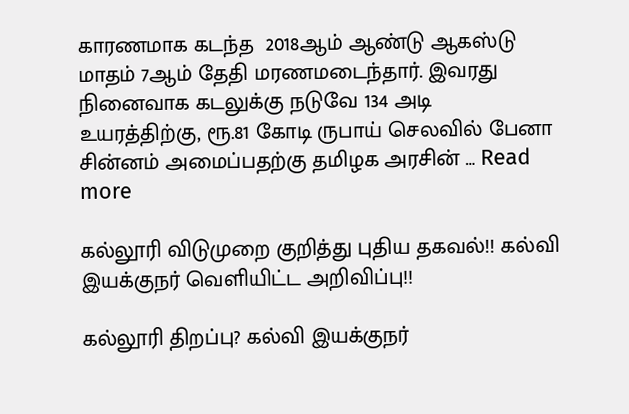காரணமாக கடந்த  2018ஆம் ஆண்டு ஆகஸ்டு மாதம் 7ஆம் தேதி மரணமடைந்தார். இவரது நினைவாக கடலுக்கு நடுவே 134 அடி உயரத்திற்கு, ரூ.81 கோடி ருபாய் செலவில் பேனா சின்னம் அமைப்பதற்கு தமிழக அரசின் … Read more

கல்லூரி விடுமுறை குறித்து புதிய தகவல்!! கல்வி இயக்குநர் வெளியிட்ட அறிவிப்பு!!

கல்லூரி திறப்பு? கல்வி இயக்குநர்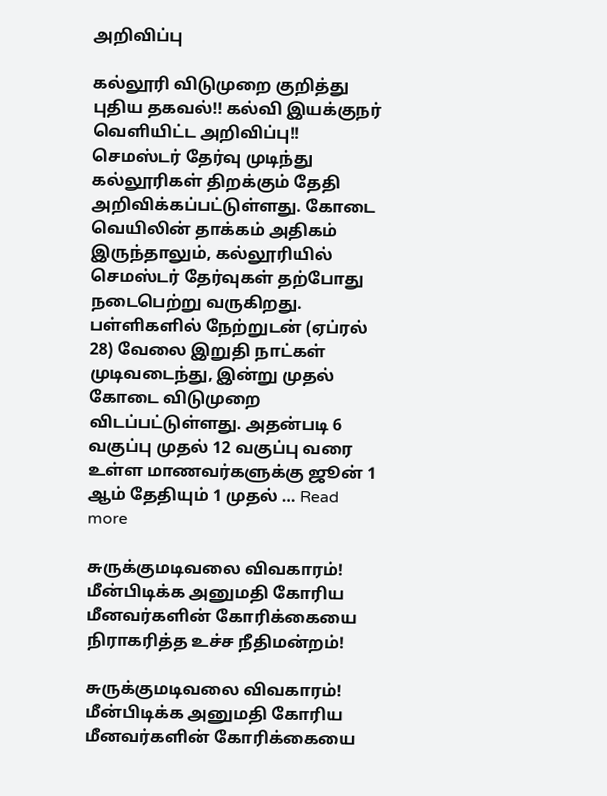அறிவிப்பு

கல்லூரி விடுமுறை குறித்து புதிய தகவல்!! கல்வி இயக்குநர் வெளியிட்ட அறிவிப்பு!! செமஸ்டர் தேர்வு முடிந்து கல்லூரிகள் திறக்கும் தேதி அறிவிக்கப்பட்டுள்ளது. கோடை வெயிலின் தாக்கம் அதிகம் இருந்தாலும், கல்லூரியில் செமஸ்டர் தேர்வுகள் தற்போது நடைபெற்று வருகிறது. பள்ளிகளில் நேற்றுடன் (ஏப்ரல் 28) வேலை இறுதி நாட்கள் முடிவடைந்து, இன்று முதல் கோடை விடுமுறை விடப்பட்டுள்ளது. அதன்படி 6 வகுப்பு முதல் 12 வகுப்பு வரை  உள்ள மாணவர்களுக்கு ஜூன் 1 ஆம் தேதியும் 1 முதல் … Read more

சுருக்குமடிவலை விவகாரம்! மீன்பிடிக்க அனுமதி கோரிய மீனவர்களின் கோரிக்கையை நிராகரித்த உச்ச நீதிமன்றம்!

சுருக்குமடிவலை விவகாரம்! மீன்பிடிக்க அனுமதி கோரிய மீனவர்களின் கோரிக்கையை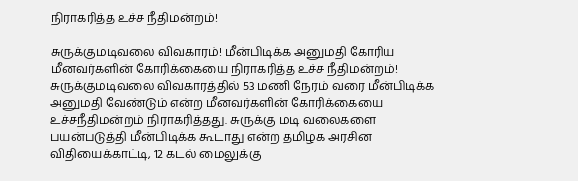நிராகரித்த உச்ச நீதிமன்றம்!

சுருக்குமடிவலை விவகாரம்! மீன்பிடிக்க அனுமதி கோரிய மீனவர்களின் கோரிக்கையை நிராகரித்த உச்ச நீதிமன்றம்!  சுருக்குமடிவலை விவகாரத்தில் 53 மணி நேரம் வரை மீன்பிடிக்க அனுமதி வேண்டும் என்ற மீனவர்களின் கோரிக்கையை உச்சநீதிமன்றம் நிராகரித்தது. சுருக்கு மடி வலைகளை பயன்படுத்தி மீன்பிடிக்க கூடாது என்ற தமிழக அரசின விதியைக்காட்டி, 12 கடல் மைலுக்கு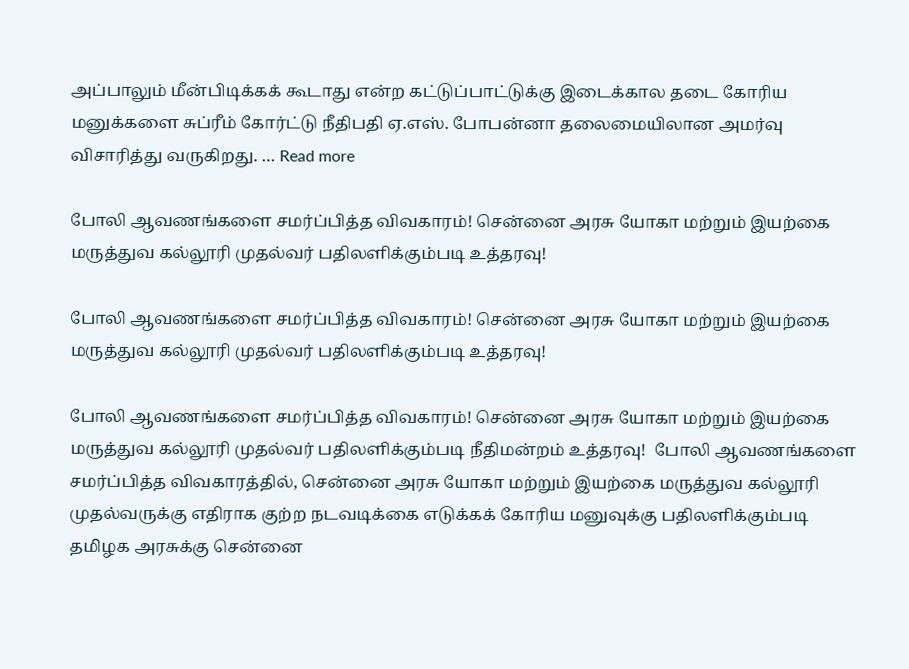அப்பாலும் மீன்பிடிக்கக் கூடாது என்ற கட்டுப்பாட்டுக்கு இடைக்கால தடை கோரிய மனுக்களை சுப்ரீம் கோர்ட்டு நீதிபதி ஏ.எஸ். போபன்னா தலைமையிலான அமர்வு விசாரித்து வருகிறது. … Read more

போலி ஆவணங்களை சமர்ப்பித்த விவகாரம்! சென்னை அரசு யோகா மற்றும் இயற்கை மருத்துவ கல்லூரி முதல்வர் பதிலளிக்கும்படி உத்தரவு!

போலி ஆவணங்களை சமர்ப்பித்த விவகாரம்! சென்னை அரசு யோகா மற்றும் இயற்கை மருத்துவ கல்லூரி முதல்வர் பதிலளிக்கும்படி உத்தரவு!

போலி ஆவணங்களை சமர்ப்பித்த விவகாரம்! சென்னை அரசு யோகா மற்றும் இயற்கை மருத்துவ கல்லூரி முதல்வர் பதிலளிக்கும்படி நீதிமன்றம் உத்தரவு!  போலி ஆவணங்களை சமர்ப்பித்த விவகாரத்தில், சென்னை அரசு யோகா மற்றும் இயற்கை மருத்துவ கல்லூரி முதல்வருக்கு எதிராக குற்ற நடவடிக்கை எடுக்கக் கோரிய மனுவுக்கு பதிலளிக்கும்படி தமிழக அரசுக்கு சென்னை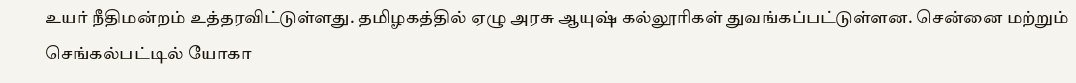உயர் நீதிமன்றம் உத்தரவிட்டுள்ளது. தமிழகத்தில் ஏழு அரசு ஆயுஷ் கல்லூரிகள் துவங்கப்பட்டுள்ளன. சென்னை மற்றும் செங்கல்பட்டில் யோகா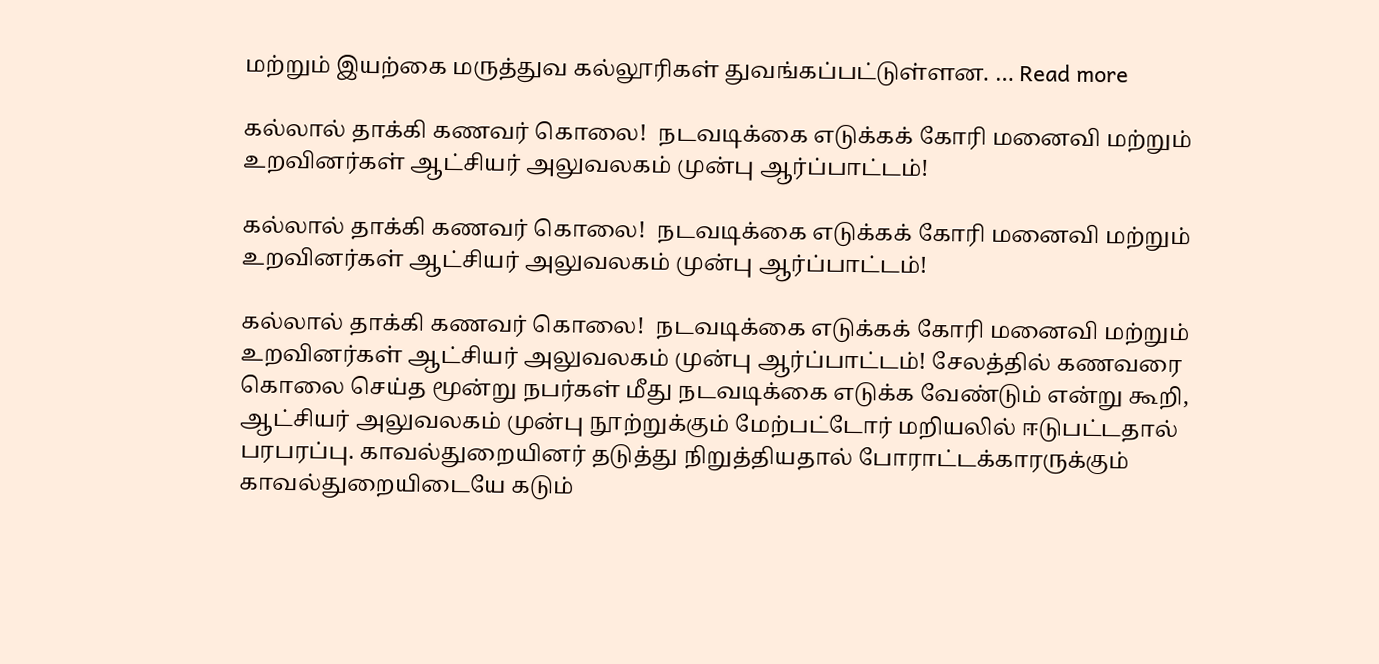மற்றும் இயற்கை மருத்துவ கல்லூரிகள் துவங்கப்பட்டுள்ளன. … Read more

கல்லால் தாக்கி கணவர் கொலை!  நடவடிக்கை எடுக்கக் கோரி மனைவி மற்றும் உறவினர்கள் ஆட்சியர் அலுவலகம் முன்பு ஆர்ப்பாட்டம்!

கல்லால் தாக்கி கணவர் கொலை!  நடவடிக்கை எடுக்கக் கோரி மனைவி மற்றும் உறவினர்கள் ஆட்சியர் அலுவலகம் முன்பு ஆர்ப்பாட்டம்!

கல்லால் தாக்கி கணவர் கொலை!  நடவடிக்கை எடுக்கக் கோரி மனைவி மற்றும் உறவினர்கள் ஆட்சியர் அலுவலகம் முன்பு ஆர்ப்பாட்டம்! சேலத்தில் கணவரை கொலை செய்த மூன்று நபர்கள் மீது நடவடிக்கை எடுக்க வேண்டும் என்று கூறி, ஆட்சியர் அலுவலகம் முன்பு நூற்றுக்கும் மேற்பட்டோர் மறியலில் ஈடுபட்டதால் பரபரப்பு. காவல்துறையினர் தடுத்து நிறுத்தியதால் போராட்டக்காரருக்கும் காவல்துறையிடையே கடும்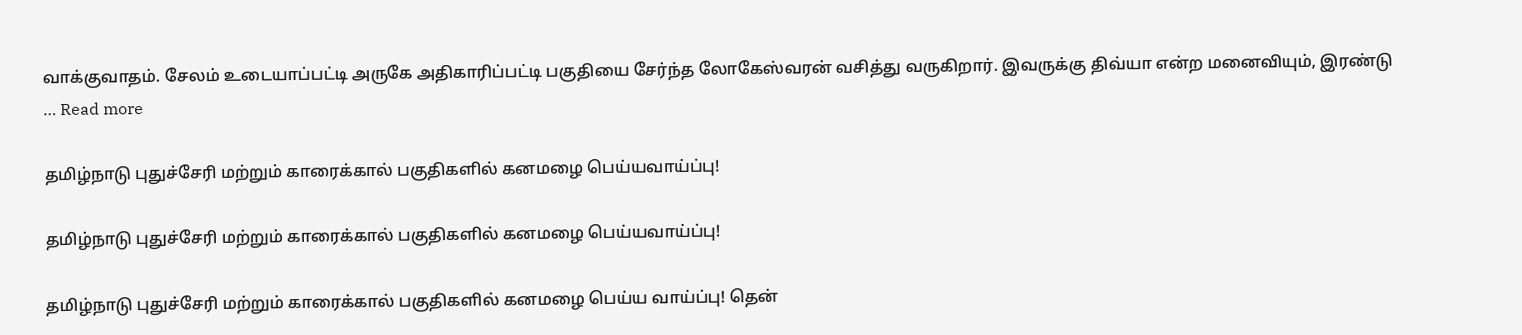வாக்குவாதம். சேலம் உடையாப்பட்டி அருகே அதிகாரிப்பட்டி பகுதியை சேர்ந்த லோகேஸ்வரன் வசித்து வருகிறார். இவருக்கு திவ்யா என்ற மனைவியும், இரண்டு … Read more

தமிழ்நாடு புதுச்சேரி மற்றும் காரைக்கால் பகுதிகளில் கனமழை பெய்யவாய்ப்பு!

தமிழ்நாடு புதுச்சேரி மற்றும் காரைக்கால் பகுதிகளில் கனமழை பெய்யவாய்ப்பு!

தமிழ்நாடு புதுச்சேரி மற்றும் காரைக்கால் பகுதிகளில் கனமழை பெய்ய வாய்ப்பு! தென்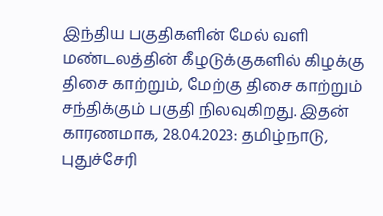இந்திய பகுதிகளின் மேல் வளி மண்டலத்தின் கீழடுக்குகளில் கிழக்கு திசை காற்றும், மேற்கு திசை காற்றும் சந்திக்கும் பகுதி நிலவுகிறது. இதன் காரணமாக, 28.04.2023: தமிழ்நாடு, புதுச்சேரி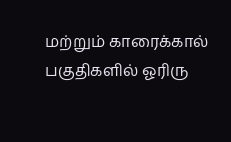மற்றும் காரைக்கால் பகுதிகளில் ஓரிரு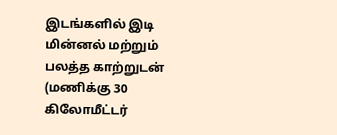இடங்களில் இடி மின்னல் மற்றும் பலத்த காற்றுடன் (மணிக்கு 30 கிலோமீட்டர்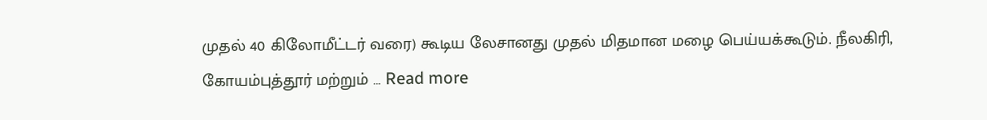முதல் 40 கிலோமீட்டர் வரை) கூடிய லேசானது முதல் மிதமான மழை பெய்யக்கூடும். நீலகிரி, கோயம்புத்தூர் மற்றும் … Read more